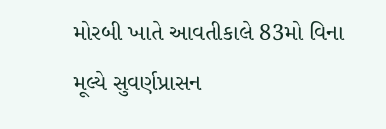મોરબી ખાતે આવતીકાલે 83મો વિના મૂલ્યે સુવર્ણપ્રાસન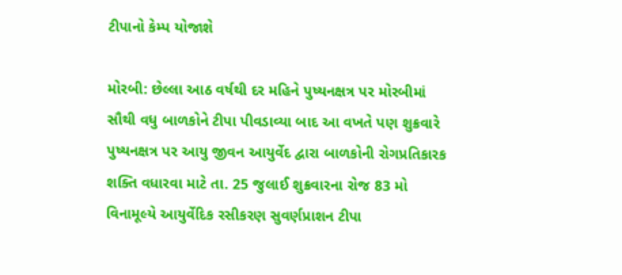ટીપાનો કેમ્પ યોજાશે

મોરબી: છેલ્લા આઠ વર્ષથી દર મહિને પુષ્યનક્ષત્ર પર મોરબીમાં સૌથી વધુ બાળકોને ટીપા પીવડાવ્યા બાદ આ વખતે પણ શુક્રવારે પુષ્યનક્ષત્ર પર આયુ જીવન આયુર્વેદ દ્વારા બાળકોની રોગપ્રતિકારક શક્તિ વધારવા માટે તા. 25 જુલાઈ શુક્રવારના રોજ 83 મો વિનામૂલ્યે આયુર્વેદિક રસીકરણ સુવર્ણપ્રાશન ટીપા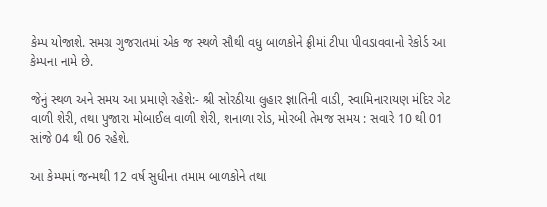કેમ્પ યોજાશે. સમગ્ર ગુજરાતમાં એક જ સ્થળે સૌથી વધુ બાળકોને ફ્રીમાં ટીપા પીવડાવવાનો રેકોર્ડ આ કેમ્પના નામે છે.

જેનું સ્થળ અને સમય આ પ્રમાણે રહેશે:- શ્રી સોરઠીયા લુહાર જ્ઞાતિની વાડી, સ્વામિનારાયણ મંદિર ગેટ વાળી શેરી, તથા પુજારા મોબાઈલ વાળી શેરી, શનાળા રોડ, મોરબી તેમજ સમય : સવારે 10 થી 01 સાંજે 04 થી 06 રહેશે.

આ કેમ્પમાં જન્મથી 12 વર્ષ સુધીના તમામ બાળકોને તથા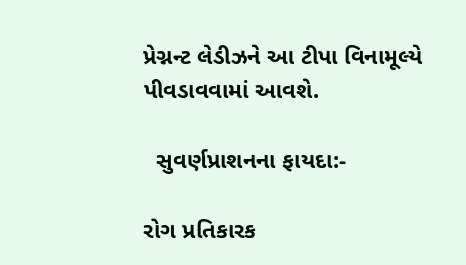પ્રેગ્નન્ટ લેડીઝને આ ટીપા વિનામૂલ્યે પીવડાવવામાં આવશે.

  સુવર્ણપ્રાશનના ફાયદા:-

રોગ પ્રતિકારક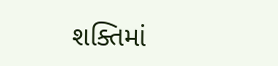શક્તિમાં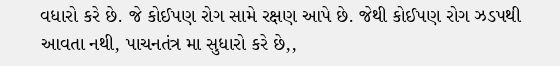વધારો કરે છે. જે કોઈપણ રોગ સામે રક્ષણ આપે છે. જેથી કોઈપણ રોગ ઝડપથી આવતા નથી, પાચનતંત્ર મા સુધારો કરે છે,,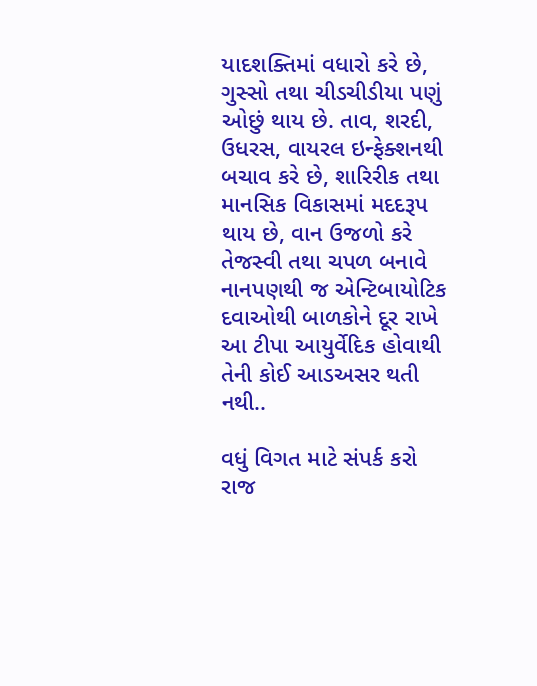યાદશક્તિમાં વધારો કરે છે, ગુસ્સો તથા ચીડચીડીયા પણું ઓછું થાય છે. તાવ, શરદી, ઉધરસ, વાયરલ ઇન્ફેક્શનથી બચાવ કરે છે, શારિરીક તથા માનસિક વિકાસમાં મદદરૂપ થાય છે, વાન ઉજળો કરે તેજસ્વી તથા ચપળ બનાવે નાનપણથી જ એન્ટિબાયોટિક દવાઓથી બાળકોને દૂર રાખે આ ટીપા આયુર્વેદિક હોવાથી તેની કોઈ આડઅસર થતી નથી..

વધું વિગત માટે સંપર્ક કરો રાજ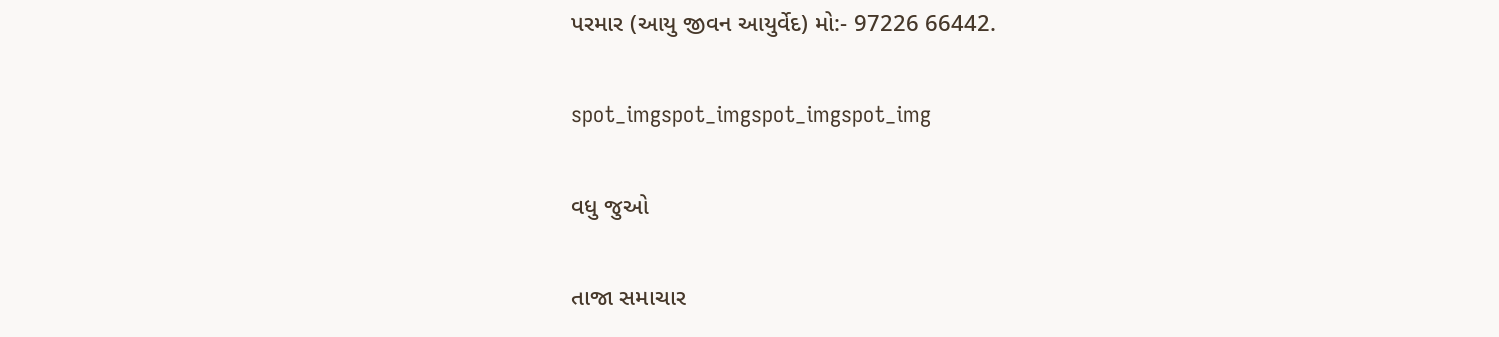પરમાર (આયુ જીવન આયુર્વેદ) મો:- 97226 66442.

spot_imgspot_imgspot_imgspot_img

વધુ જુઓ

તાજા સમાચાર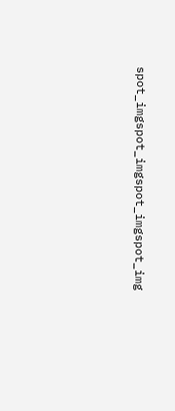spot_imgspot_imgspot_imgspot_img